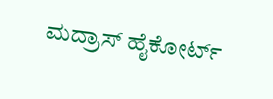ಮದ್ರಾಸ್ ಹೈಕೋರ್ಟ್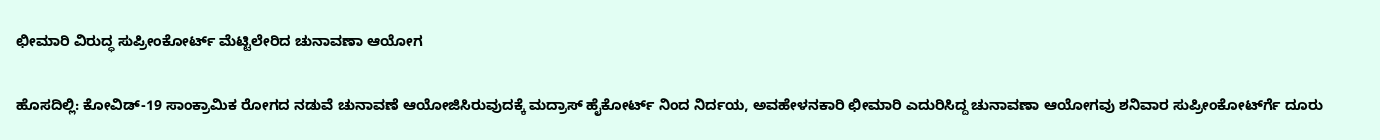ಛೀಮಾರಿ ವಿರುದ್ಧ ಸುಪ್ರೀಂಕೋರ್ಟ್ ಮೆಟ್ಟಿಲೇರಿದ ಚುನಾವಣಾ ಆಯೋಗ

ಹೊಸದಿಲ್ಲಿ: ಕೋವಿಡ್-19 ಸಾಂಕ್ರಾಮಿಕ ರೋಗದ ನಡುವೆ ಚುನಾವಣೆ ಆಯೋಜಿಸಿರುವುದಕ್ಕೆ ಮದ್ರಾಸ್ ಹೈಕೋರ್ಟ್ ನಿಂದ ನಿರ್ದಯ, ಅವಹೇಳನಕಾರಿ ಛೀಮಾರಿ ಎದುರಿಸಿದ್ದ ಚುನಾವಣಾ ಆಯೋಗವು ಶನಿವಾರ ಸುಪ್ರೀಂಕೋರ್ಟ್‍ಗೆ ದೂರು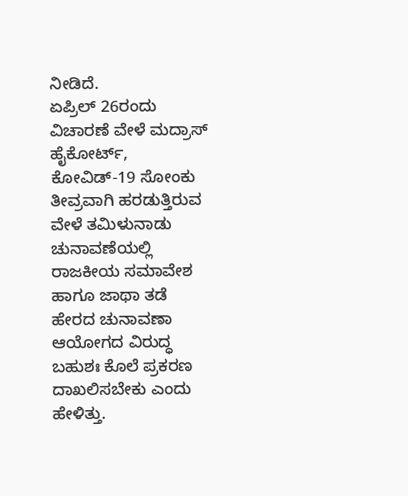ನೀಡಿದೆ.
ಏಪ್ರಿಲ್ 26ರಂದು ವಿಚಾರಣೆ ವೇಳೆ ಮದ್ರಾಸ್ ಹೈಕೋರ್ಟ್, ಕೋವಿಡ್-19 ಸೋಂಕು ತೀವ್ರವಾಗಿ ಹರಡುತ್ತಿರುವ ವೇಳೆ ತಮಿಳುನಾಡು ಚುನಾವಣೆಯಲ್ಲಿ ರಾಜಕೀಯ ಸಮಾವೇಶ ಹಾಗೂ ಜಾಥಾ ತಡೆ ಹೇರದ ಚುನಾವಣಾ ಆಯೋಗದ ವಿರುದ್ಧ ಬಹುಶಃ ಕೊಲೆ ಪ್ರಕರಣ ದಾಖಲಿಸಬೇಕು ಎಂದು ಹೇಳಿತ್ತು.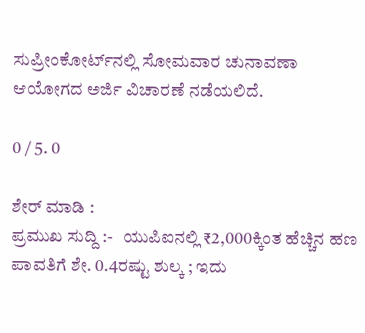ಸುಪ್ರೀಂಕೋರ್ಟ್‍ನಲ್ಲಿ ಸೋಮವಾರ ಚುನಾವಣಾ ಆಯೋಗದ ಅರ್ಜಿ ವಿಚಾರಣೆ ನಡೆಯಲಿದೆ.

0 / 5. 0

ಶೇರ್ ಮಾಡಿ :
ಪ್ರಮುಖ ಸುದ್ದಿ :-   ಯುಪಿಐನಲ್ಲಿ ₹2,000ಕ್ಕಿಂತ ಹೆಚ್ಚಿನ ಹಣ ಪಾವತಿಗೆ ಶೇ. 0.4ರಷ್ಟು ಶುಲ್ಕ ; ಇದು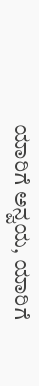ಯಾರಿಗೆ ಅನ್ವಯ, ಯಾರಿಗೆ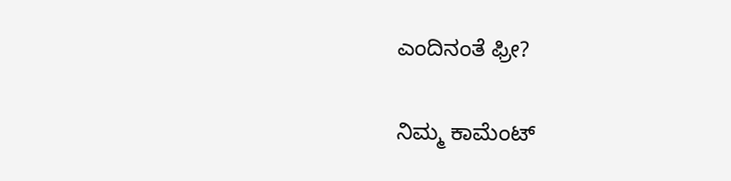ಎಂದಿನಂತೆ ಫ್ರೀ?

ನಿಮ್ಮ ಕಾಮೆಂಟ್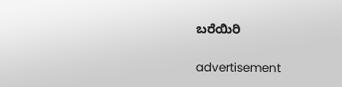ಬರೆಯಿರಿ

advertisement